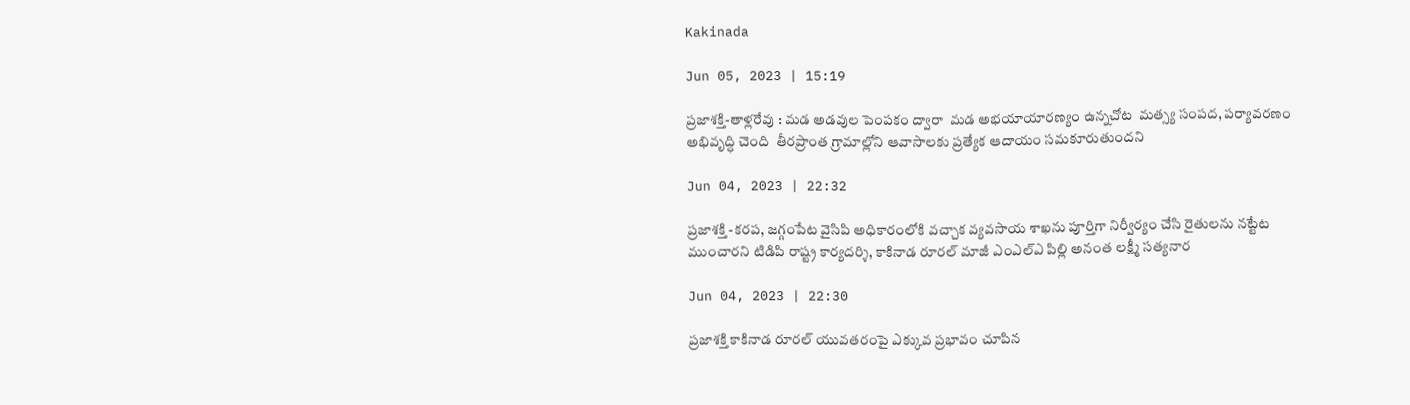Kakinada

Jun 05, 2023 | 15:19

ప్రజాశక్తి-తాళ్లరేవు : మడ అడవుల పెంపకం ద్వారా  మడ అభయాయారణ్యం ఉన్నచోట  మత్స్య సంపద, పర్యావరణం అభివృద్ధి చెంది  తీరప్రాంత గ్రామాల్లోని ఆవాసాలకు ప్రత్యేక ఆదాయం సమకూరుతుందని

Jun 04, 2023 | 22:32

ప్రజాశక్తి -కరప, జగ్గంపేట వైసిపి అధికారంలోకి వచ్చాక వ్యవసాయ శాఖను పూర్తిగా నిర్వీర్యం చేసి రైతులను నట్టేట ముంచారని టిడిపి రాష్ట్ర కార్యదర్శి, కాకినాడ రూరల్‌ మాజీ ఎంఎల్‌ఎ పిల్లి అనంత లక్ష్మీ సత్యనార

Jun 04, 2023 | 22:30

ప్రజాశక్తి కాకినాడ రూరల్‌ యువతరంపై ఎక్కువ ప్రభావం చూపిన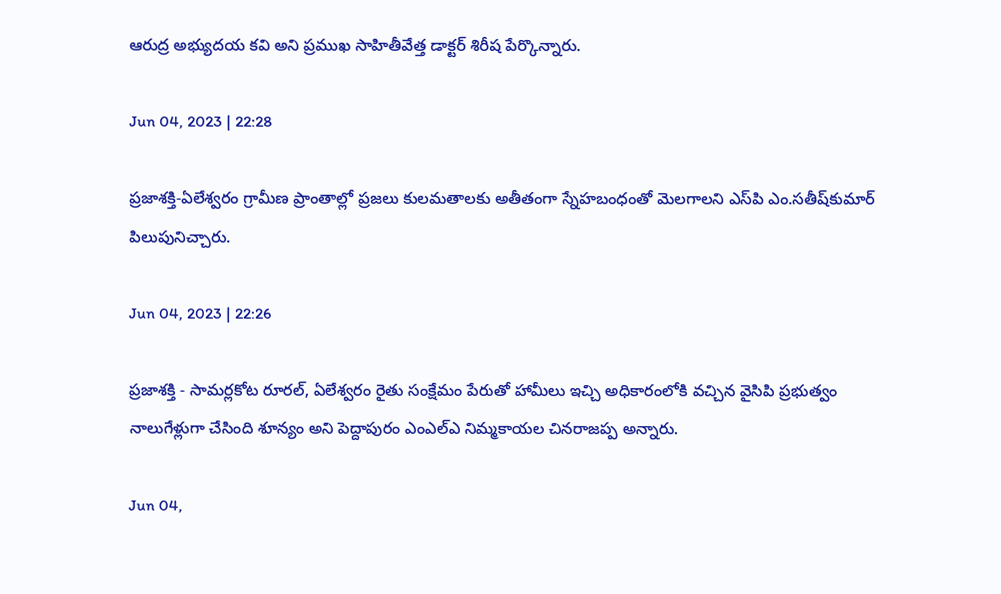ఆరుద్ర అభ్యుదయ కవి అని ప్రముఖ సాహితీవేత్త డాక్టర్‌ శిరీష పేర్కొన్నారు.

Jun 04, 2023 | 22:28

ప్రజాశక్తి-ఏలేశ్వరం గ్రామీణ ప్రాంతాల్లో ప్రజలు కులమతాలకు అతీతంగా స్నేహబంధంతో మెలగాలని ఎస్‌పి ఎం.సతీష్‌కుమార్‌ పిలుపునిచ్చారు.

Jun 04, 2023 | 22:26

ప్రజాశక్తి - సామర్లకోట రూరల్‌, ఏలేశ్వరం రైతు సంక్షేమం పేరుతో హామీలు ఇచ్చి అధికారంలోకి వచ్చిన వైసిపి ప్రభుత్వం నాలుగేళ్లుగా చేసింది శూన్యం అని పెద్దాపురం ఎంఎల్‌ఎ నిమ్మకాయల చినరాజప్ప అన్నారు.

Jun 04,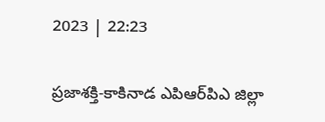2023 | 22:23

ప్రజాశక్తి-కాకినాడ ఎపిఆర్‌పిఎ జిల్లా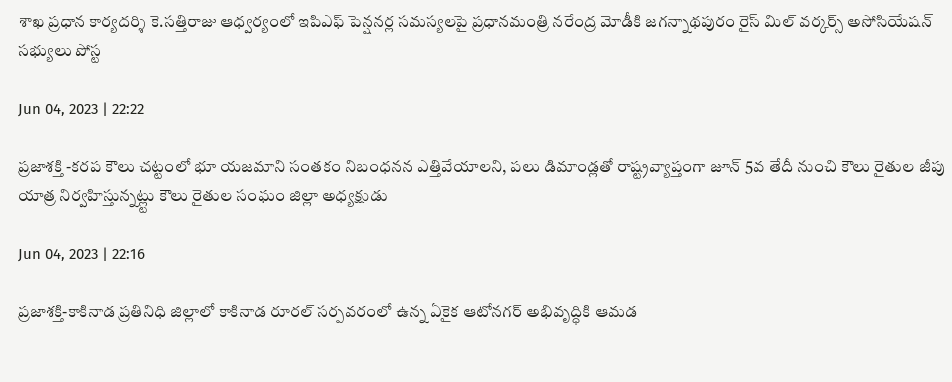శాఖ ప్రధాన కార్యదర్శి కె.సత్తిరాజు ఆధ్వర్యంలో ఇపిఎఫ్‌ పెన్షనర్ల సమస్యలపై ప్రధానమంత్రి నరేంద్ర మోడీకి జగన్నాథపురం రైస్‌ మిల్‌ వర్కర్స్‌ అసోసియేషన్‌ సభ్యులు పోస్ట

Jun 04, 2023 | 22:22

ప్రజాశక్తి -కరప కౌలు చట్టంలో భూ యజమాని సంతకం నిబంధనన ఎత్తివేయాలని, పలు డిమాండ్లతో రాష్ట్రవ్యాప్తంగా జూన్‌ 5వ తేదీ నుంచి కౌలు రైతుల జీపు యాత్ర నిర్వహిస్తున్నట్ల్టు కౌలు రైతుల సంఘం జిల్లా అధ్యక్షుడు

Jun 04, 2023 | 22:16

ప్రజాశక్తి-కాకినాడ ప్రతినిధి జిల్లాలో కాకినాడ రూరల్‌ సర్పవరంలో ఉన్న ఏకైక ఆటోనగర్‌ అభివృద్ధికి ఆమడ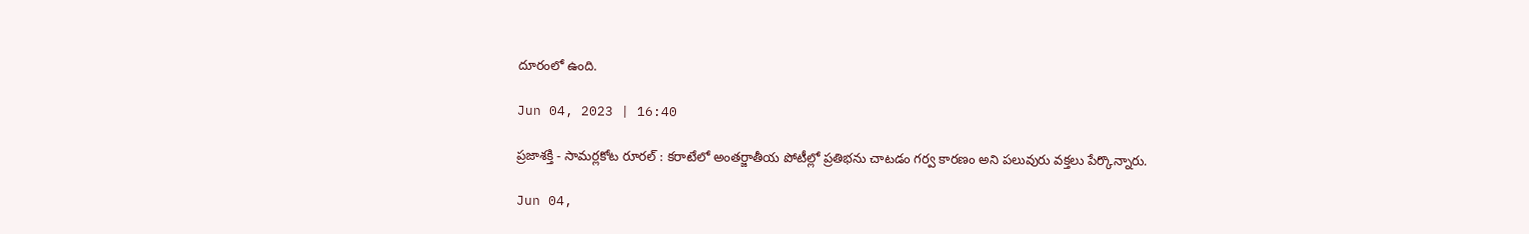దూరంలో ఉంది.

Jun 04, 2023 | 16:40

ప్రజాశక్తి - సామర్లకోట రూరల్ : కరాటేలో అంతర్జాతీయ పోటీల్లో ప్రతిభను చాటడం గర్వ కారణం అని పలువురు వక్తలు పేర్కొన్నారు.

Jun 04,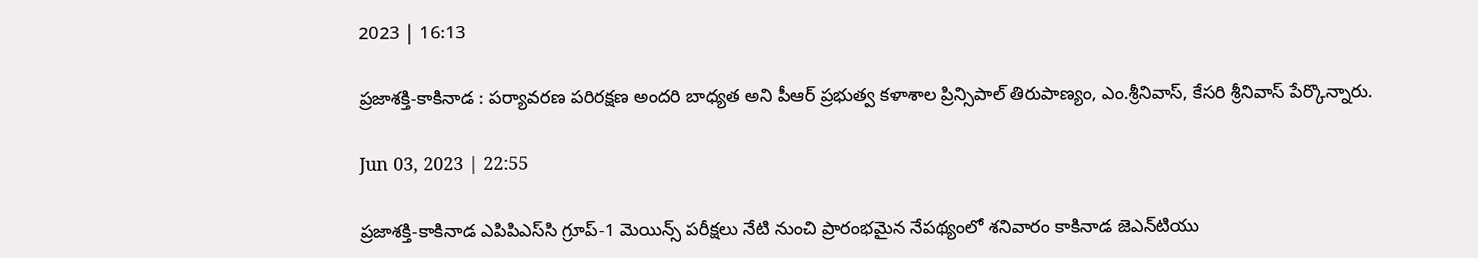2023 | 16:13

ప్రజాశక్తి-కాకినాడ : పర్యావరణ పరిరక్షణ అందరి బాధ్యత అని పీఆర్ ప్రభుత్వ కళాశాల ప్రిన్సిపాల్ తిరుపాణ్యం, ఎం.శ్రీనివాస్, కేసరి శ్రీనివాస్ పేర్కొన్నారు.

Jun 03, 2023 | 22:55

ప్రజాశక్తి-కాకినాడ ఎపిపిఎస్‌సి గ్రూప్‌-1 మెయిన్స్‌ పరీక్షలు నేటి నుంచి ప్రారంభమైన నేపథ్యంలో శనివారం కాకినాడ జెఎన్‌టియు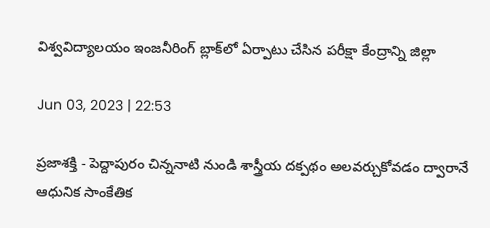విశ్వవిద్యాలయం ఇంజనీరింగ్‌ బ్లాక్‌లో ఏర్పాటు చేసిన పరీక్షా కేంద్రాన్ని జిల్లా

Jun 03, 2023 | 22:53

ప్రజాశక్తి - పెద్దాపురం చిన్ననాటి నుండి శాస్త్రీయ దక్పథం అలవర్చుకోవడం ద్వారానే ఆధునిక సాంకేతిక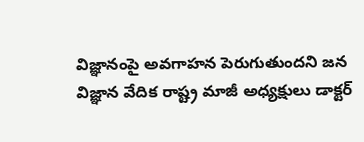విజ్ఞానంపై అవగాహన పెరుగుతుందని జన విజ్ఞాన వేదిక రాష్ట్ర మాజీ అధ్యక్షులు డాక్టర్‌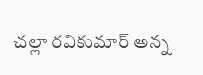చల్లా రవికుమార్‌ అన్న